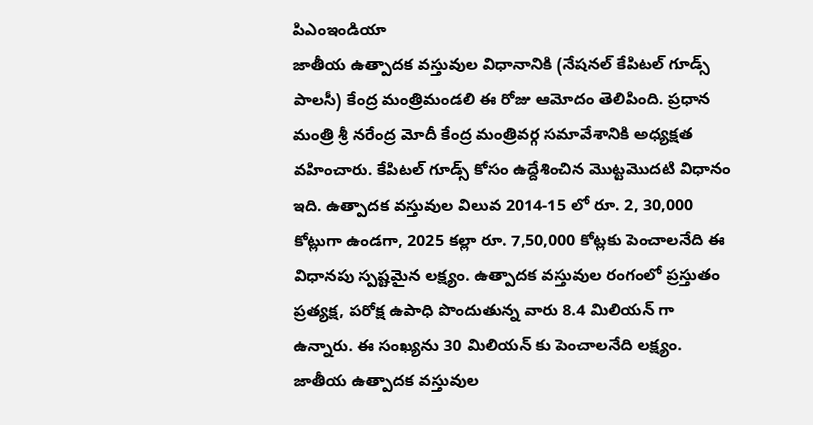పిఎంఇండియా
జాతీయ ఉత్పాదక వస్తువుల విధానానికి (నేషనల్ కేపిటల్ గూడ్స్ పాలసీ) కేంద్ర మంత్రిమండలి ఈ రోజు ఆమోదం తెలిపింది. ప్రధాన మంత్రి శ్రీ నరేంద్ర మోదీ కేంద్ర మంత్రివర్గ సమావేశానికి అధ్యక్షత వహించారు. కేపిటల్ గూడ్స్ కోసం ఉద్దేశించిన మొట్టమొదటి విధానం ఇది. ఉత్పాదక వస్తువుల విలువ 2014-15 లో రూ. 2, 30,000 కోట్లుగా ఉండగా, 2025 కల్లా రూ. 7,50,000 కోట్లకు పెంచాలనేది ఈ విధానపు స్పష్టమైన లక్ష్యం. ఉత్పాదక వస్తువుల రంగంలో ప్రస్తుతం ప్రత్యక్ష, పరోక్ష ఉపాధి పొందుతున్న వారు 8.4 మిలియన్ గా ఉన్నారు. ఈ సంఖ్యను 30 మిలియన్ కు పెంచాలనేది లక్ష్యం.
జాతీయ ఉత్పాదక వస్తువుల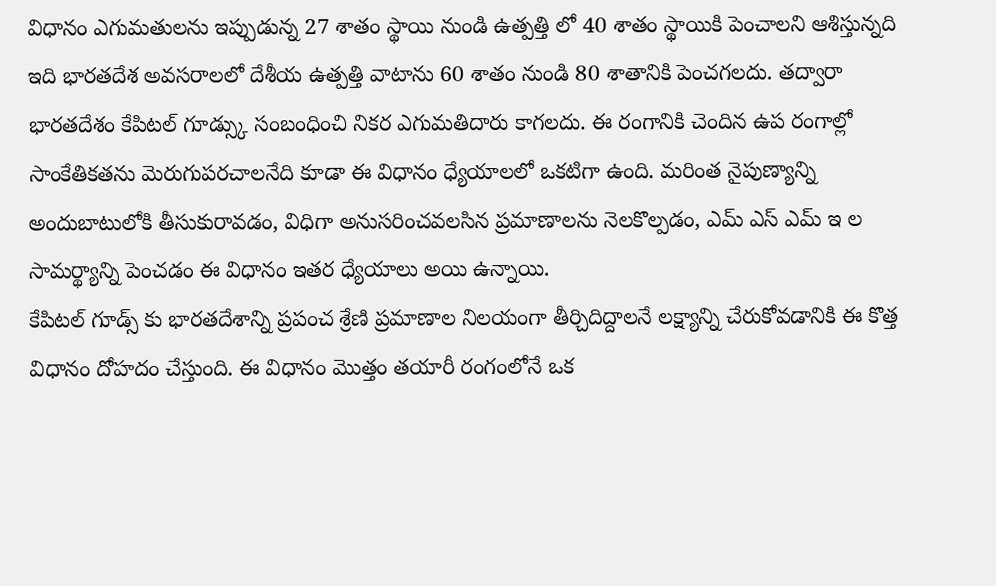విధానం ఎగుమతులను ఇప్పుడున్న 27 శాతం స్థాయి నుండి ఉత్పత్తి లో 40 శాతం స్థాయికి పెంచాలని ఆశిస్తున్నది ఇది భారతదేశ అవసరాలలో దేశీయ ఉత్పత్తి వాటాను 60 శాతం నుండి 80 శాతానికి పెంచగలదు. తద్వారా భారతదేశం కేపిటల్ గూడ్స్కు సంబంధించి నికర ఎగుమతిదారు కాగలదు. ఈ రంగానికి చెందిన ఉప రంగాల్లో సాంకేతికతను మెరుగుపరచాలనేది కూడా ఈ విధానం ధ్యేయాలలో ఒకటిగా ఉంది. మరింత నైపుణ్యాన్ని అందుబాటులోకి తీసుకురావడం, విధిగా అనుసరించవలసిన ప్రమాణాలను నెలకొల్పడం, ఎమ్ ఎస్ ఎమ్ ఇ ల సామర్థ్యాన్ని పెంచడం ఈ విధానం ఇతర ధ్యేయాలు అయి ఉన్నాయి.
కేపిటల్ గూడ్స్ కు భారతదేశాన్ని ప్రపంచ శ్రేణి ప్రమాణాల నిలయంగా తీర్చిదిద్దాలనే లక్ష్యాన్ని చేరుకోవడానికి ఈ కొత్త విధానం దోహదం చేస్తుంది. ఈ విధానం మొత్తం తయారీ రంగంలోనే ఒక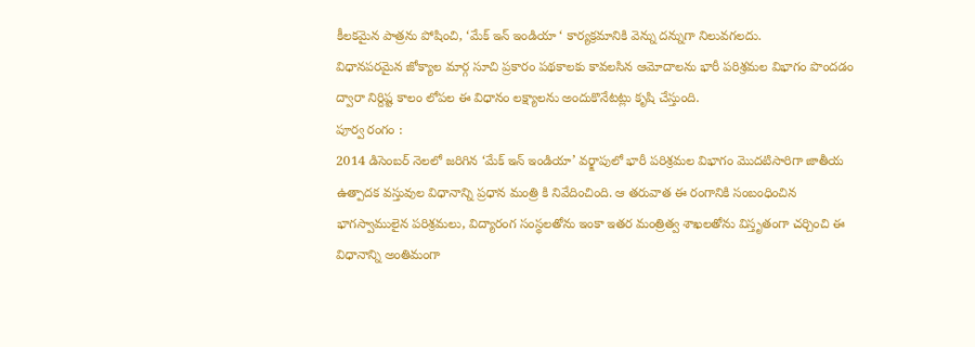కీలకమైన పాత్రను పోషించి, ‘మేక్ ఇన్ ఇండియా ‘ కార్యక్రమానికి వెన్ను దన్నుగా నిలువగలదు.
విధానపరమైన జోక్యాల మార్గ సూచి ప్రకారం పథకాలకు కావలసిన ఆమోదాలను భారీ పరిశ్రమల విభాగం పొందడం ద్వారా నిర్దిష్ట కాలం లోపల ఈ విధానం లక్ష్యాలను అందుకొనేటట్లు కృషి చేస్తుంది.
పూర్వ రంగం :
2014 డిసెంబర్ నెలలో జరిగిన ‘మేక్ ఇన్ ఇండియా’ వర్క్షాపులో భారీ పరిశ్రమల విభాగం మొదటిసారిగా జాతీయ ఉత్పాదక వస్తువుల విధానాన్ని ప్రధాన మంత్రి కి నివేదించింది. ఆ తరువాత ఈ రంగానికి సంబంధించిన భాగస్వాములైన పరిశ్రమలు, విద్యారంగ సంస్థలతోను ఇంకా ఇతర మంత్రిత్వ శాఖలతోను విస్తృతంగా చర్చించి ఈ విధానాన్ని అంతిమంగా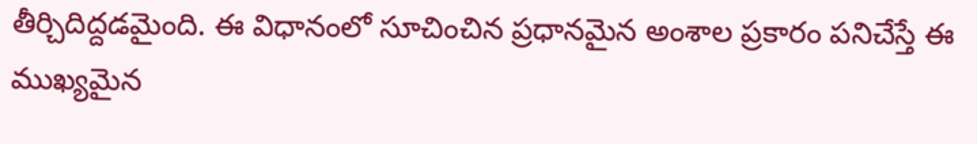తీర్చిదిద్దడమైంది. ఈ విధానంలో సూచించిన ప్రధానమైన అంశాల ప్రకారం పనిచేస్తే ఈ ముఖ్యమైన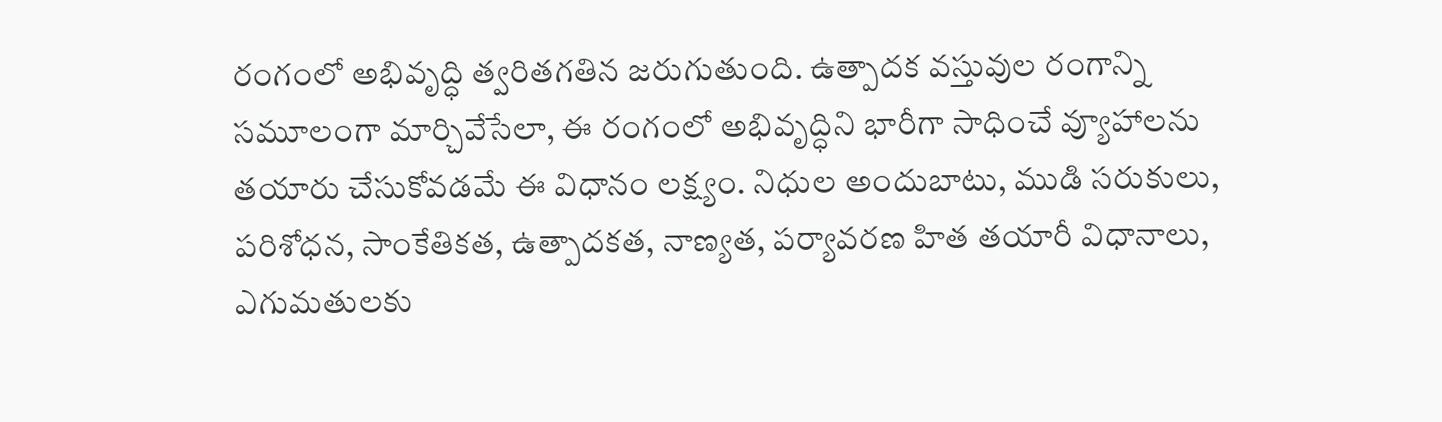రంగంలో అభివృద్ధి త్వరితగతిన జరుగుతుంది. ఉత్పాదక వస్తువుల రంగాన్ని సమూలంగా మార్చివేసేలా, ఈ రంగంలో అభివృద్ధిని భారీగా సాధించే వ్యూహాలను తయారు చేసుకోవడమే ఈ విధానం లక్ష్యం. నిధుల అందుబాటు, ముడి సరుకులు, పరిశోధన, సాంకేతికత, ఉత్పాదకత, నాణ్యత, పర్యావరణ హిత తయారీ విధానాలు, ఎగుమతులకు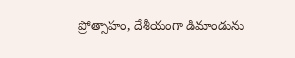ప్రోత్సాహం, దేశీయంగా డిమాండును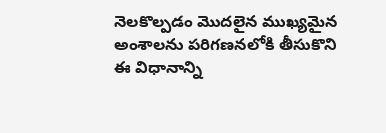నెలకొల్పడం మొదలైన ముఖ్యమైన అంశాలను పరిగణనలోకి తీసుకొని ఈ విధానాన్ని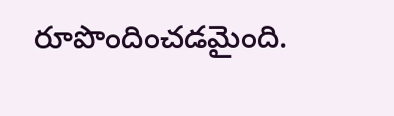రూపొందించడమైంది.